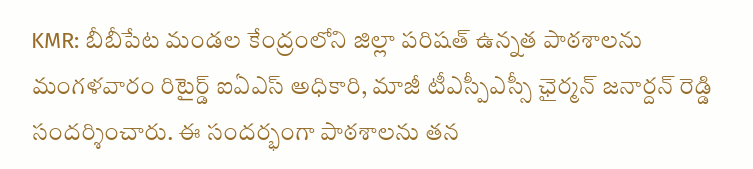KMR: బీబీపేట మండల కేంద్రంలోని జిల్లా పరిషత్ ఉన్నత పాఠశాలను మంగళవారం రిటైర్డ్ ఐఏఎస్ అధికారి, మాజీ టీఎస్పీఎస్సీ ఛైర్మన్ జనార్దన్ రెడ్డి సందర్శించారు. ఈ సందర్భంగా పాఠశాలను తన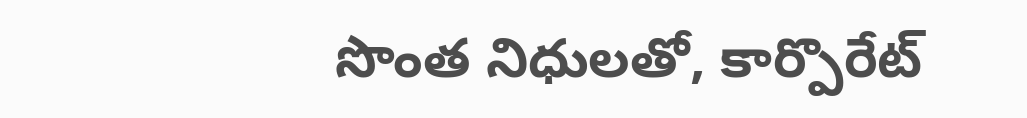సొంత నిధులతో, కార్పొరేట్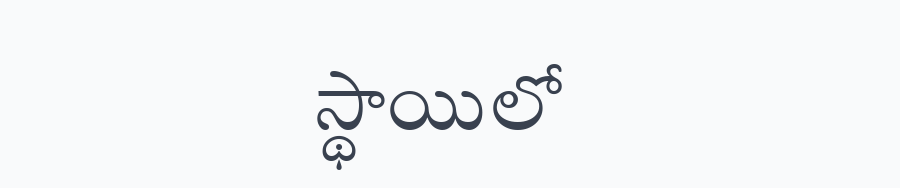స్థాయిలో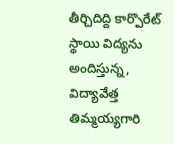తీర్చిదిద్ది కార్పొరేట్ స్థాయి విద్యను అందిస్తున్న, విద్యావేత్త తిమ్మయ్యగారి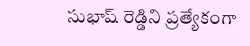సుభాష్ రెడ్డిని ప్రత్యేకంగా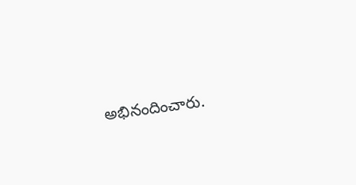అభినందించారు.